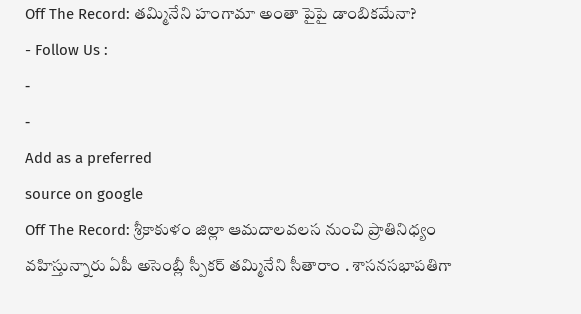Off The Record: తమ్మినేని హంగామా అంతా పైపై డాంబికమేనా?
- Follow Us :
-
-
Add as a preferred
source on google
Off The Record: శ్రీకాకుళం జిల్లా ఆమదాలవలస నుంచి ప్రాతినిధ్యం వహిస్తున్నారు ఏపీ అసెంబ్లీ స్పీకర్ తమ్మినేని సీతారాం . శాసనసభాపతిగా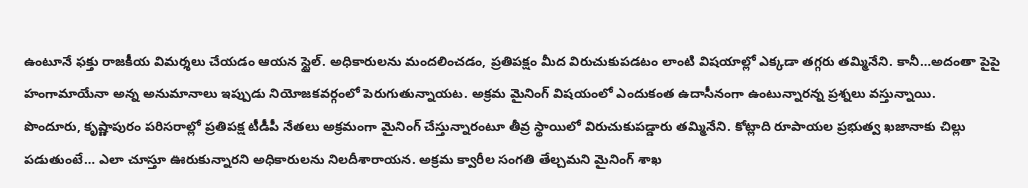ఉంటూనే ఫక్తు రాజకీయ విమర్శలు చేయడం ఆయన స్టైల్. అధికారులను మందలించడం, ప్రతిపక్షం మీద విరుచుకుపడటం లాంటి విషయాల్లో ఎక్కడా తగ్గరు తమ్మినేని. కానీ…అదంతా పైపై హంగామాయేనా అన్న అనుమానాలు ఇప్పుడు నియోజకవర్గంలో పెరుగుతున్నాయట. అక్రమ మైనింగ్ విషయంలో ఎందుకంత ఉదాసీనంగా ఉంటున్నారన్న ప్రశ్నలు వస్తున్నాయి.
పొందూరు, కృష్ణాపురం పరిసరాల్లో ప్రతిపక్ష టీడీపీ నేతలు అక్రమంగా మైనింగ్ చేస్తున్నారంటూ తీవ్ర స్థాయిలో విరుచుకుపడ్డారు తమ్మినేని. కోట్లాది రూపాయల ప్రభుత్వ ఖజానాకు చిల్లు పడుతుంటే… ఎలా చూస్తూ ఊరుకున్నారని అధికారులను నిలదీశారాయన. అక్రమ క్వారీల సంగతి తేల్చమని మైనింగ్ శాఖ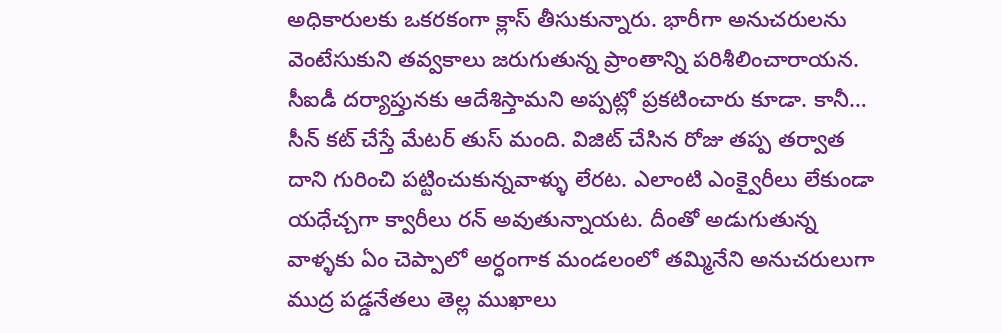అధికారులకు ఒకరకంగా క్లాస్ తీసుకున్నారు. భారీగా అనుచరులను వెంటేసుకుని తవ్వకాలు జరుగుతున్న ప్రాంతాన్ని పరిశీలించారాయన. సీఐడీ దర్యాప్తునకు ఆదేశిస్తామని అప్పట్లో ప్రకటించారు కూడా. కానీ… సీన్ కట్ చేస్తే మేటర్ తుస్ మంది. విజిట్ చేసిన రోజు తప్ప తర్వాత దాని గురించి పట్టించుకున్నవాళ్ళు లేరట. ఎలాంటి ఎంక్వైరీలు లేకుండా యధేచ్చగా క్వారీలు రన్ అవుతున్నాయట. దీంతో అడుగుతున్న వాళ్ళకు ఏం చెప్పాలో అర్ధంగాక మండలంలో తమ్మినేని అనుచరులుగా ముద్ర పడ్డనేతలు తెల్ల ముఖాలు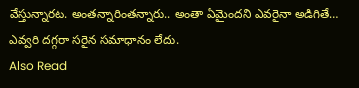వేస్తున్నారట. అంతన్నారింతన్నారు.. అంతా ఏమైందని ఎవరైనా అడిగితే… ఎవ్వరి దగ్గరా సరైన సమాధానం లేదు.
Also Read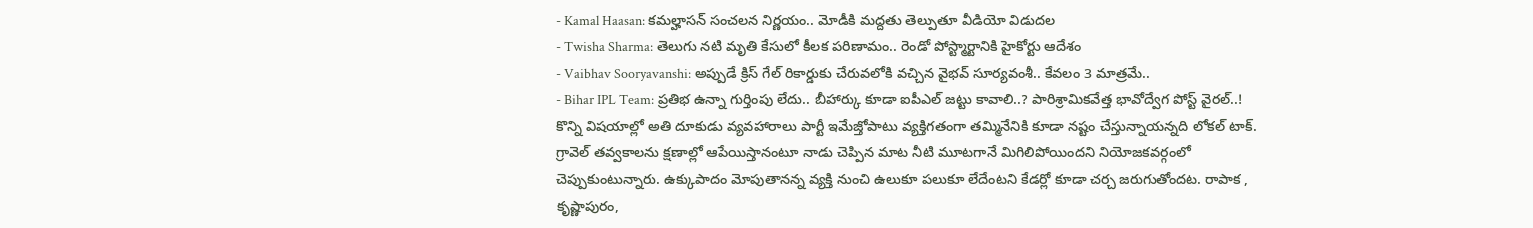- Kamal Haasan: కమల్హాసన్ సంచలన నిర్ణయం.. మోడీకి మద్దతు తెల్పుతూ వీడియో విడుదల
- Twisha Sharma: తెలుగు నటి మృతి కేసులో కీలక పరిణామం.. రెండో పోస్ట్మార్టానికి హైకోర్టు ఆదేశం
- Vaibhav Sooryavanshi: అప్పుడే క్రిస్ గేల్ రికార్డుకు చేరువలోకి వచ్చిన వైభవ్ సూర్యవంశీ.. కేవలం 3 మాత్రమే..
- Bihar IPL Team: ప్రతిభ ఉన్నా గుర్తింపు లేదు.. బీహార్కు కూడా ఐపీఎల్ జట్టు కావాలి..? పారిశ్రామికవేత్త భావోద్వేగ పోస్ట్ వైరల్..!
కొన్ని విషయాల్లో అతి దూకుడు వ్యవహారాలు పార్టీ ఇమేజ్తోపాటు వ్యక్తిగతంగా తమ్మినేనికి కూడా నష్టం చేస్తున్నాయన్నది లోకల్ టాక్. గ్రావెల్ తవ్వకాలను క్షణాల్లో ఆపేయిస్తానంటూ నాడు చెప్పిన మాట నీటి మూటగానే మిగిలిపోయిందని నియోజకవర్గంలో చెప్పుకుంటున్నారు. ఉక్కుపాదం మోపుతానన్న వ్యక్తి నుంచి ఉలుకూ పలుకూ లేదేంటని కేడర్లో కూడా చర్చ జరుగుతోందట. రాపాక , కృష్ణాపురం,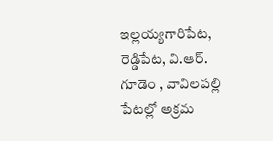ఇల్లయ్యగారిపేట, రెడ్డిపేట, వి.ఆర్. గూడెం , వావిలపల్లి పేటల్లో అక్రమ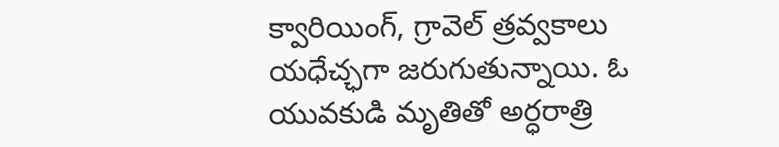క్వారియింగ్, గ్రావెల్ త్రవ్వకాలు యధేచ్ఛగా జరుగుతున్నాయి. ఓ యువకుడి మృతితో అర్ధరాత్రి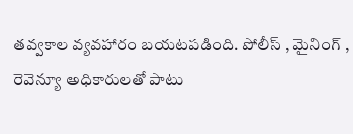తవ్వకాల వ్యవహారం బయటపడింది. పోలీస్ , మైనింగ్ , రెవెన్యూ అధికారులతో పాటు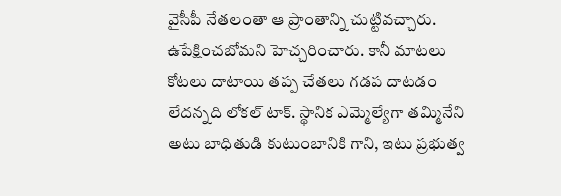వైసీపీ నేతలంతా ఆ ప్రాంతాన్ని చుట్టివచ్చారు. ఉపేక్షించబోమని హెచ్చరించారు. కానీ మాటలు కోటలు దాటాయి తప్ప చేతలు గడప దాటడం లేదన్నది లోకల్ టాక్. స్థానిక ఎమ్మెల్యేగా తమ్మినేని అటు బాధితుడి కుటుంబానికి గాని, ఇటు ప్రభుత్వ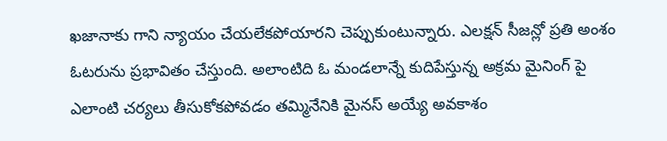ఖజానాకు గాని న్యాయం చేయలేకపోయారని చెప్పుకుంటున్నారు. ఎలక్షన్ సీజన్లో ప్రతి అంశం ఓటరును ప్రభావితం చేస్తుంది. అలాంటిది ఓ మండలాన్నే కుదిపేస్తున్న అక్రమ మైనింగ్ పై ఎలాంటి చర్యలు తీసుకోకపోవడం తమ్మినేనికి మైనస్ అయ్యే అవకాశం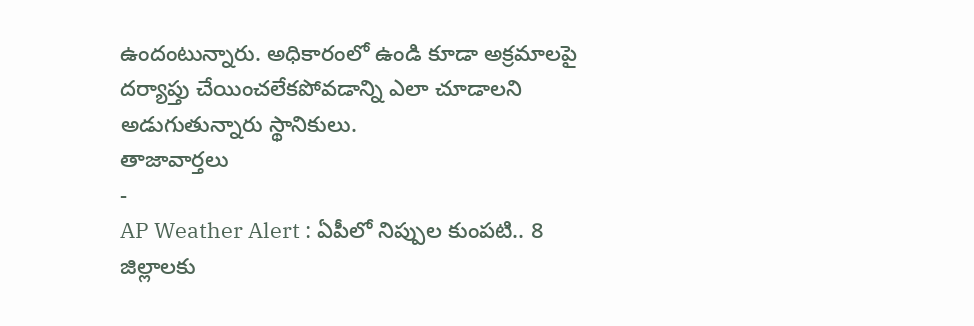ఉందంటున్నారు. అధికారంలో ఉండి కూడా అక్రమాలపై దర్యాప్తు చేయించలేకపోవడాన్ని ఎలా చూడాలని అడుగుతున్నారు స్థానికులు.
తాజావార్తలు
-
AP Weather Alert : ఏపీలో నిప్పుల కుంపటి.. 8 జిల్లాలకు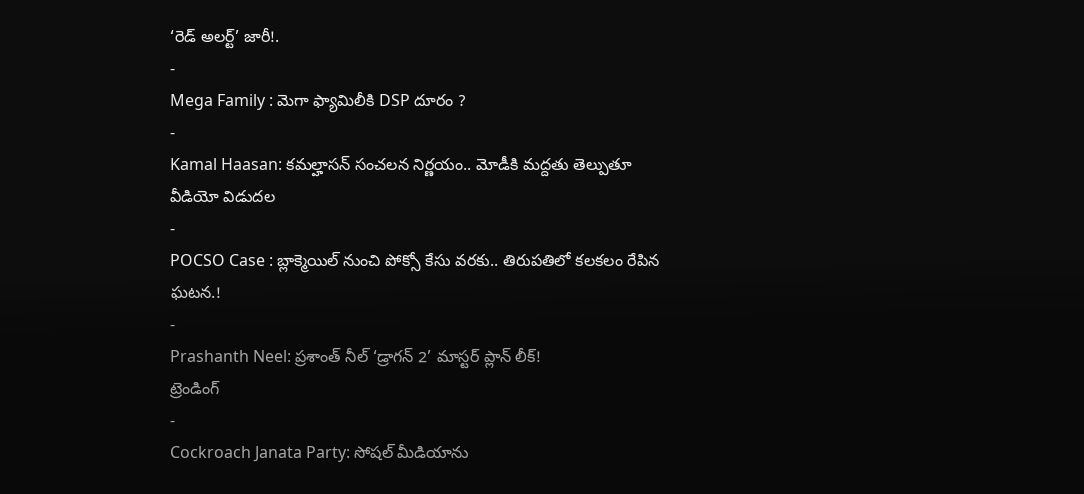‘రెడ్ అలర్ట్’ జారీ!.
-
Mega Family : మెగా ఫ్యామిలీకి DSP దూరం ?
-
Kamal Haasan: కమల్హాసన్ సంచలన నిర్ణయం.. మోడీకి మద్దతు తెల్పుతూ వీడియో విడుదల
-
POCSO Case : బ్లాక్మెయిల్ నుంచి పోక్సో కేసు వరకు.. తిరుపతిలో కలకలం రేపిన ఘటన.!
-
Prashanth Neel: ప్రశాంత్ నీల్ ‘డ్రాగన్ 2’ మాస్టర్ ప్లాన్ లీక్!
ట్రెండింగ్
-
Cockroach Janata Party: సోషల్ మీడియాను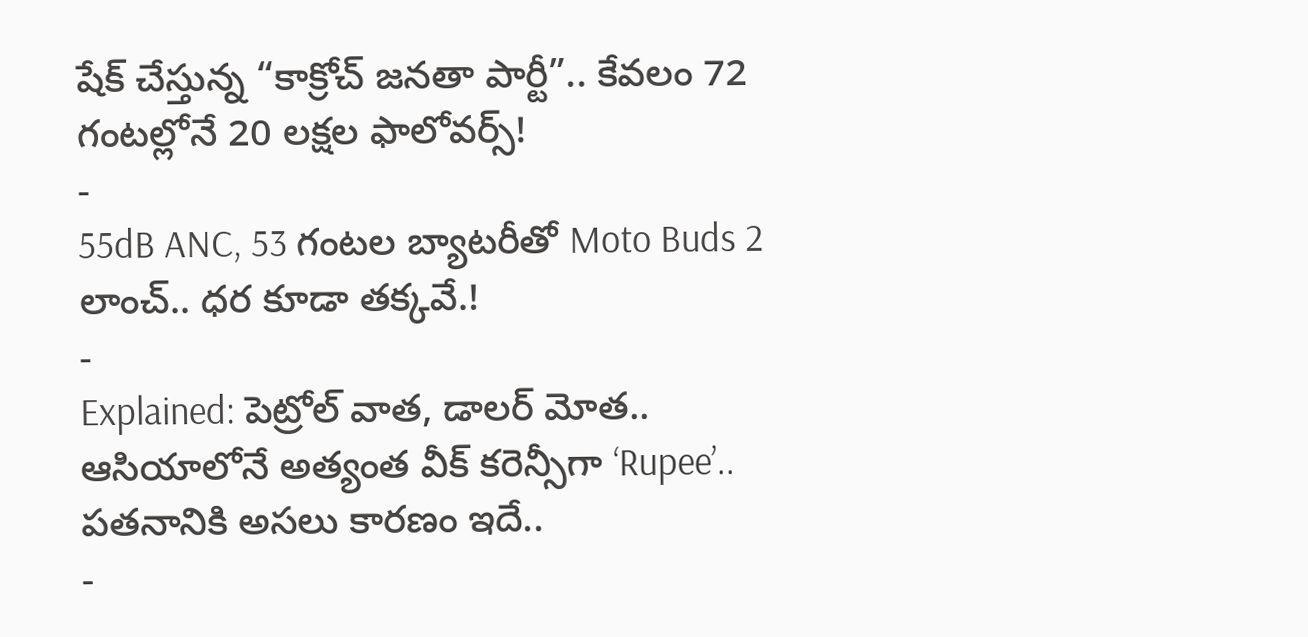షేక్ చేస్తున్న “కాక్రోచ్ జనతా పార్టీ”.. కేవలం 72 గంటల్లోనే 20 లక్షల ఫాలోవర్స్!
-
55dB ANC, 53 గంటల బ్యాటరీతో Moto Buds 2 లాంచ్.. ధర కూడా తక్కవే.!
-
Explained: పెట్రోల్ వాత, డాలర్ మోత.. ఆసియాలోనే అత్యంత వీక్ కరెన్సీగా ‘Rupee’.. పతనానికి అసలు కారణం ఇదే..
-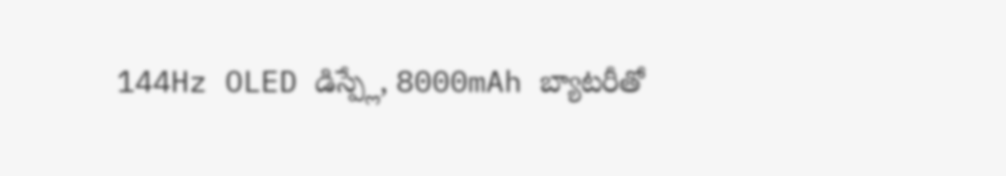144Hz OLED డిస్ప్లే, 8000mAh బ్యాటరీతో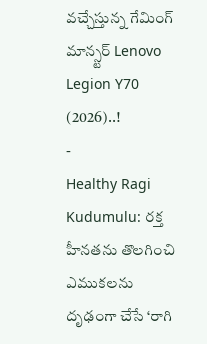వచ్చేస్తున్న గేమింగ్ మాన్స్టర్ Lenovo Legion Y70 (2026)..!
-
Healthy Ragi Kudumulu: రక్త హీనతను తొలగించి ఎముకలను దృఢంగా చేసే ‘రాగి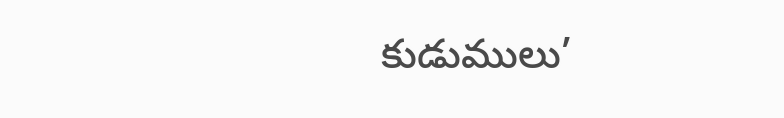కుడుములు’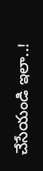చేసేయండి ఇలా..!